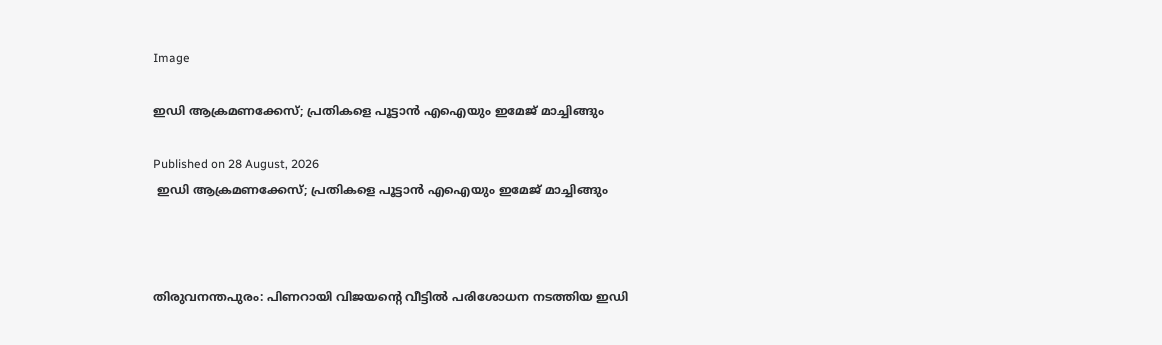Image

ഇഡി ആക്രമണക്കേസ്; പ്രതികളെ പൂട്ടാന്‍ എഐയും ഇമേജ് മാച്ചിങ്ങും

Published on 28 August, 2026
 ഇഡി ആക്രമണക്കേസ്; പ്രതികളെ പൂട്ടാന്‍ എഐയും ഇമേജ് മാച്ചിങ്ങും



തിരുവനന്തപുരം: പിണറായി വിജയന്റെ വീട്ടില്‍ പരിശോധന നടത്തിയ ഇഡി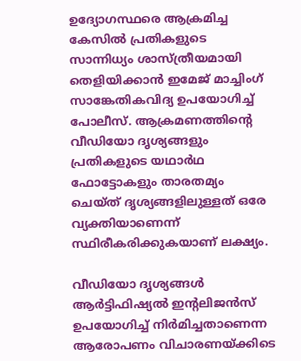ഉദ്യോഗസ്ഥരെ ആക്രമിച്ച കേസില്‍ പ്രതികളുടെ സാന്നിധ്യം ശാസ്ത്രീയമായി തെളിയിക്കാന്‍ ഇമേജ് മാച്ചിംഗ് സാങ്കേതികവിദ്യ ഉപയോഗിച്ച് പോലീസ്. ആക്രമണത്തിന്റെ വീഡിയോ ദൃശ്യങ്ങളും പ്രതികളുടെ യഥാര്‍ഥ ഫോട്ടോകളും താരതമ്യം ചെയ്ത് ദൃശ്യങ്ങളിലുള്ളത് ഒരേ വ്യക്തിയാണെന്ന് സ്ഥിരീകരിക്കുകയാണ് ലക്ഷ്യം.

വീഡിയോ ദൃശ്യങ്ങള്‍ ആര്‍ട്ടിഫിഷ്യല്‍ ഇന്റലിജന്‍സ് ഉപയോഗിച്ച് നിര്‍മിച്ചതാണെന്ന ആരോപണം വിചാരണയ്ക്കിടെ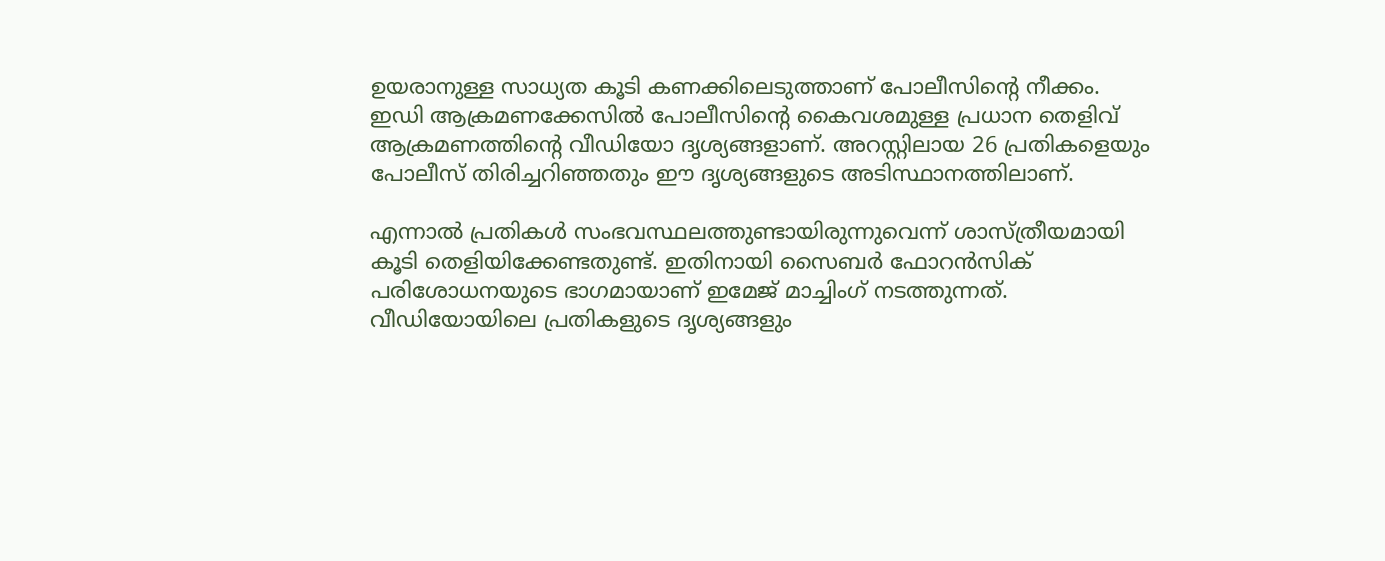ഉയരാനുള്ള സാധ്യത കൂടി കണക്കിലെടുത്താണ് പോലീസിന്റെ നീക്കം. ഇഡി ആക്രമണക്കേസില്‍ പോലീസിന്റെ കൈവശമുള്ള പ്രധാന തെളിവ് ആക്രമണത്തിന്റെ വീഡിയോ ദൃശ്യങ്ങളാണ്. അറസ്റ്റിലായ 26 പ്രതികളെയും പോലീസ് തിരിച്ചറിഞ്ഞതും ഈ ദൃശ്യങ്ങളുടെ അടിസ്ഥാനത്തിലാണ്.

എന്നാല്‍ പ്രതികള്‍ സംഭവസ്ഥലത്തുണ്ടായിരുന്നുവെന്ന് ശാസ്ത്രീയമായി കൂടി തെളിയിക്കേണ്ടതുണ്ട്. ഇതിനായി സൈബര്‍ ഫോറന്‍സിക് പരിശോധനയുടെ ഭാഗമായാണ് ഇമേജ് മാച്ചിംഗ് നടത്തുന്നത്. വീഡിയോയിലെ പ്രതികളുടെ ദൃശ്യങ്ങളും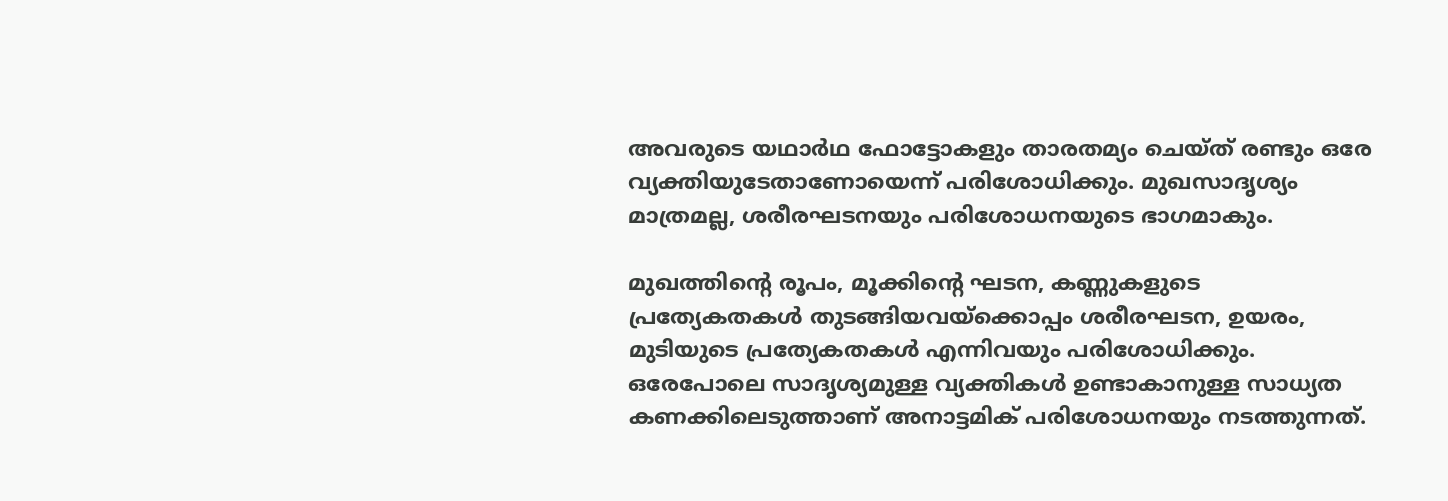അവരുടെ യഥാര്‍ഥ ഫോട്ടോകളും താരതമ്യം ചെയ്ത് രണ്ടും ഒരേ വ്യക്തിയുടേതാണോയെന്ന് പരിശോധിക്കും. മുഖസാദൃശ്യം മാത്രമല്ല, ശരീരഘടനയും പരിശോധനയുടെ ഭാഗമാകും.

മുഖത്തിന്റെ രൂപം, മൂക്കിന്റെ ഘടന, കണ്ണുകളുടെ പ്രത്യേകതകള്‍ തുടങ്ങിയവയ്‌ക്കൊപ്പം ശരീരഘടന, ഉയരം, മുടിയുടെ പ്രത്യേകതകള്‍ എന്നിവയും പരിശോധിക്കും. ഒരേപോലെ സാദൃശ്യമുള്ള വ്യക്തികള്‍ ഉണ്ടാകാനുള്ള സാധ്യത കണക്കിലെടുത്താണ് അനാട്ടമിക് പരിശോധനയും നടത്തുന്നത്.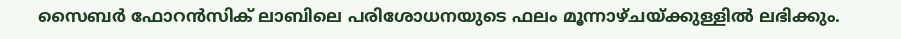സൈബര്‍ ഫോറന്‍സിക് ലാബിലെ പരിശോധനയുടെ ഫലം മൂന്നാഴ്ചയ്ക്കുള്ളില്‍ ലഭിക്കും.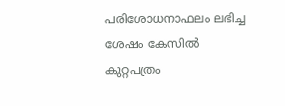പരിശോധനാഫലം ലഭിച്ച ശേഷം കേസില്‍ കുറ്റപത്രം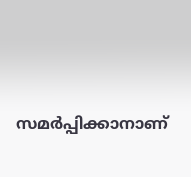സമര്‍പ്പിക്കാനാണ്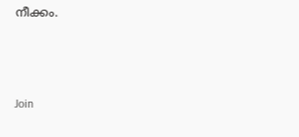നീക്കം.



Join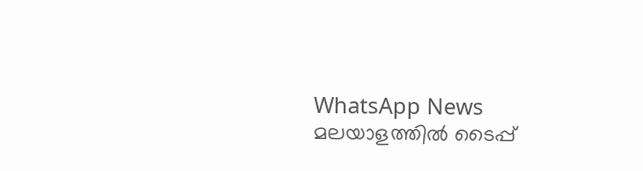WhatsApp News
മലയാളത്തില്‍ ടൈപ്പ്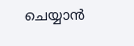ചെയ്യാന്‍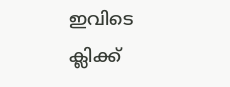ഇവിടെ ക്ലിക്ക്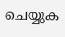ചെയ്യുക